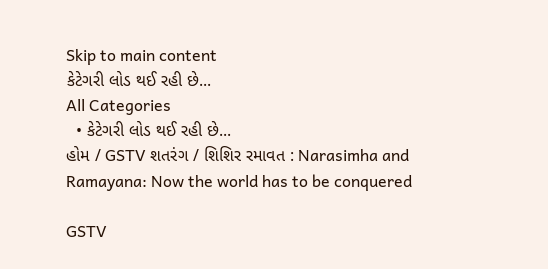Skip to main content
કેટેગરી લોડ થઈ રહી છે...
All Categories
  • કેટેગરી લોડ થઈ રહી છે...
હોમ / GSTV શતરંગ / શિશિર રમાવત : Narasimha and Ramayana: Now the world has to be conquered

GSTV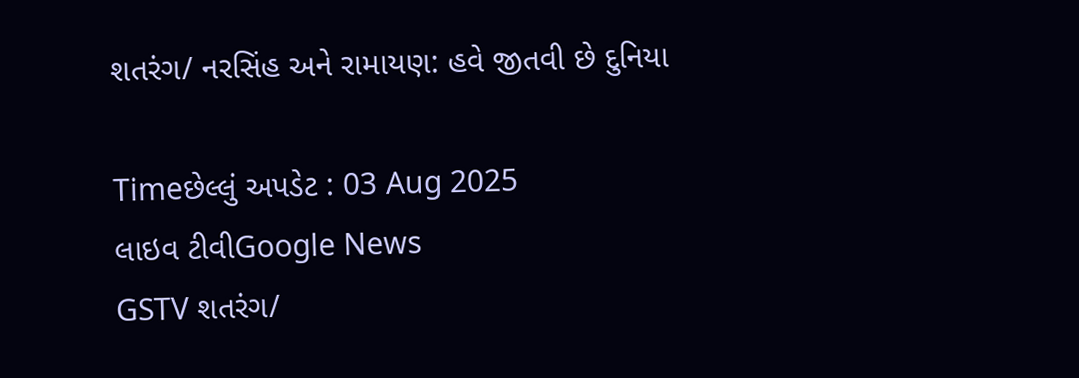શતરંગ/ નરસિંહ અને રામાયણ: હવે જીતવી છે દુનિયા

Timeછેલ્લું અપડેટ : 03 Aug 2025
લાઇવ ટીવીGoogle News
GSTV શતરંગ/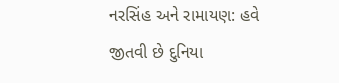નરસિંહ અને રામાયણ: હવે જીતવી છે દુનિયા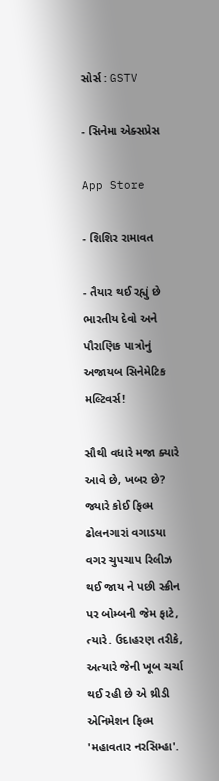સોર્સ : GSTV

- સિનેમા એક્સપ્રેસ

App Store

- શિશિર રામાવત

- તૈયાર થઈ રહ્યું છે ભારતીય દેવો અને પૌરાણિક પાત્રોનું અજાયબ સિનેમેટિક મલ્ટિવર્સ!

સૌથી વધારે મજા ક્યારે આવે છે, ખબર છે? જ્યારે કોઈ ફિલ્મ ઢોલનગારાં વગાડયા વગર ચુપચાપ રિલીઝ થઈ જાય ને પછી સ્ક્રીન પર બોમ્બની જેમ ફાટે, ત્યારે. ઉદાહરણ તરીકે, અત્યારે જેની ખૂબ ચર્ચા થઈ રહી છે એ થ્રીડી એનિમેશન ફિલ્મ 'મહાવતાર નરસિમ્હા'.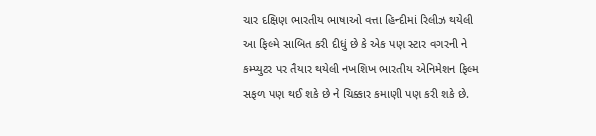ચાર દક્ષિણ ભારતીય ભાષાઓ વત્તા હિન્દીમાં રિલીઝ થયેલી આ ફિલ્મે સાબિત કરી દીધું છે કે એક પણ સ્ટાર વગરની ને કમ્પ્યુટર પર તૈયાર થયેલી નખશિખ ભારતીય એનિમેશન ફિલ્મ સફળ પણ થઈ શકે છે ને ચિક્કાર કમાણી પણ કરી શકે છે.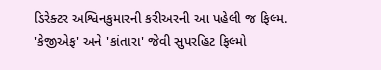ડિરેક્ટર અશ્વિનકુમારની કરીઅરની આ પહેલી જ ફિલ્મ. 'કેજીએફ' અને 'કાંતારા' જેવી સુપરહિટ ફિલ્મો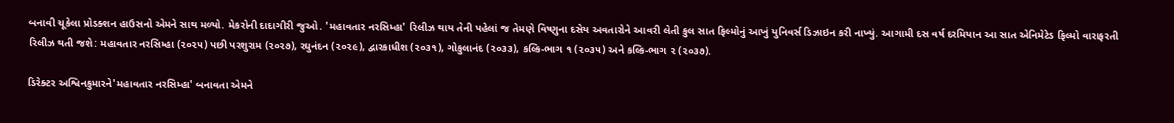બનાવી ચૂકેલા પ્રોડક્શન હાઉસનો એમને સાથ મળ્યો. મેકરોની દાદાગીરી જુઓ. 'મહાવતાર નરસિમ્હા' રિલીઝ થાય તેની પહેલાં જ તેમણે વિષ્ણુના દસેય અવતારોને આવરી લેતી કુલ સાત ફિલ્મોનું આખું યુનિવર્સ ડિઝાઇન કરી નાખ્યું. આગામી દસ વર્ષ દરમિયાન આ સાત એનિમેટેડ ફિલ્મો વારાફરતી રિલીઝ થતી જશે: મહાવતાર નરસિમ્હા (૨૦૨૫) પછી પરશુરામ (૨૦૨૭), રઘુનંદન (૨૦૨૯), દ્વારકાધીશ (૨૦૩૧), ગોકુલાનંદ (૨૦૩૩), કલ્કિ-ભાગ ૧ (૨૦૩૫) અને કલ્કિ-ભાગ ૨ (૨૦૩૭).

ડિરેક્ટર અશ્વિનકુમારને'મહાવતાર નરસિમ્હા' બનાવતા એમને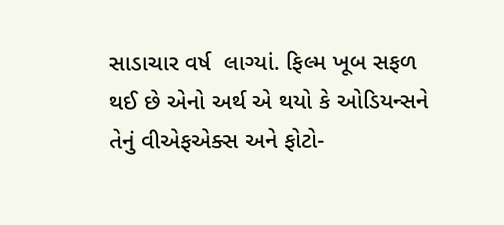સાડાચાર વર્ષ  લાગ્યાં. ફિલ્મ ખૂબ સફળ થઈ છે એનો અર્થ એ થયો કે ઓડિયન્સને તેનું વીએફએક્સ અને ફોટો-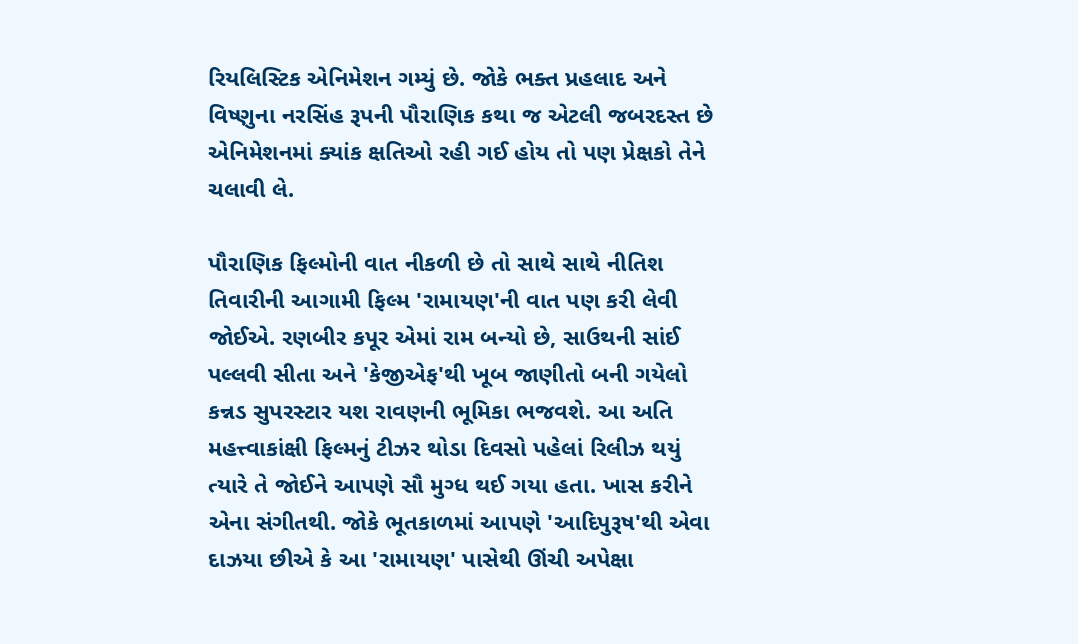રિયલિસ્ટિક એનિમેશન ગમ્યું છે. જોકે ભક્ત પ્રહલાદ અને વિષ્ણુના નરસિંહ રૂપની પૌરાણિક કથા જ એટલી જબરદસ્ત છે એનિમેશનમાં ક્યાંક ક્ષતિઓ રહી ગઈ હોય તો પણ પ્રેક્ષકો તેને ચલાવી લે.

પૌરાણિક ફિલ્મોની વાત નીકળી છે તો સાથે સાથે નીતિશ તિવારીની આગામી ફિલ્મ 'રામાયણ'ની વાત પણ કરી લેવી જોઈએ. રણબીર કપૂર એમાં રામ બન્યો છે, સાઉથની સાંઈ પલ્લવી સીતા અને 'કેજીએફ'થી ખૂબ જાણીતો બની ગયેલો કન્નડ સુપરસ્ટાર યશ રાવણની ભૂમિકા ભજવશે. આ અતિ મહત્ત્વાકાંક્ષી ફિલ્મનું ટીઝર થોડા દિવસો પહેલાં રિલીઝ થયું ત્યારે તે જોઈને આપણે સૌ મુગ્ધ થઈ ગયા હતા. ખાસ કરીને એના સંગીતથી. જોકે ભૂતકાળમાં આપણે 'આદિપુરૂષ'થી એવા દાઝયા છીએ કે આ 'રામાયણ' પાસેથી ઊંચી અપેક્ષા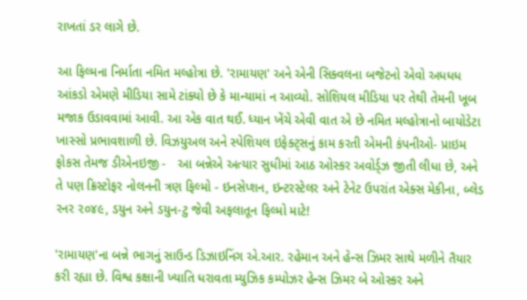રાખતાં ડર લાગે છે.

આ ફિલ્મના નિર્માતા નમિત મલ્હોત્રા છે. 'રામાયણ' અને એની સિક્વલના બજેટનો એવો અધધધ આંકડો એમણે મીડિયા સામે ટાંક્યો છે કે માન્યામાં ન આવ્યો. સોશિયલ મીડિયા પર તેથી તેમની ખૂબ મજાક ઉડાવવામાં આવી. આ એક વાત થઈ. ધ્યાન ખેંચે એવી વાત એ છે નમિત મલ્હોત્રાનો બાયોડેટા ખાસ્સો પ્રભાવશાળી છે. વિઝયુઅલ અને સ્પેશિયલ ઇફેક્ટ્સનું કામ કરતી એમની કંપનીઓ- પ્રાઇમ ફોકસ તેમજ ડીએનઇજી -   આ બન્નેએ અત્યાર સુધીમાં આઠ ઓસ્કર અવોર્ડ્ઝ જીતી લીધા છે, અને તે પણ ક્રિસ્ટોફર નોલનની ત્રણ ફિલ્મો - ઇનસેપ્શન, ઇન્ટરસ્ટેલર અને ટેનેટ ઉપરાંત એક્સ મેકીના, બ્લેડ રનર ૨૦૪૯, ડયુન અને ડયુન-ટુ જેવી અફલાતૂન ફિલ્મો માટે!

'રામાયણ'ના બન્ને ભાગનું સાઉન્ડ ડિઝાઇનિંગ એ.આર. રહેમાન અને હેન્સ ઝિમર સાથે મળીને તૈયાર કરી રહ્યા છે. વિશ્વ કક્ષાની ખ્યાતિ ધરાવતા મ્યુઝિક કમ્પોઝર હેન્સ ઝિમર બે ઓસ્કર અને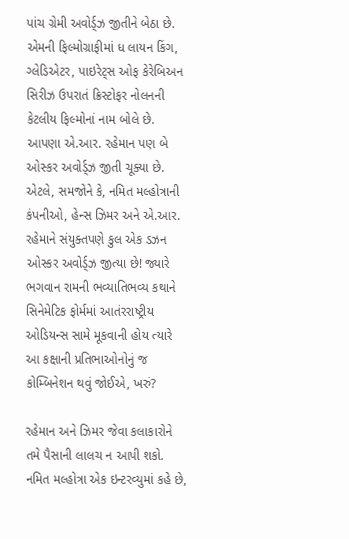પાંચ ગ્રેમી અવોર્ડ્ઝ જીતીને બેઠા છે. એમની ફિલ્મોગ્રાફીમાં ધ લાયન કિંગ, ગ્લેડિએટર, પાઇરેટ્સ ઓફ કેરેબિઅન સિરીઝ ઉપરાતં ક્રિસ્ટોફર નોલનની કેટલીય ફિલ્મોનાં નામ બોલે છે. આપણા એ.આર. રહેમાન પણ બે ઓસ્કર અવોર્ડ્ઝ જીતી ચૂક્યા છે. એટલે, સમજોને કે, નમિત મલ્હોત્રાની કંપનીઓ, હેન્સ ઝિમર અને એ.આર. રહેમાને સંયુક્તપણે કુલ એક ડઝન ઓસ્કર અવોર્ડ્ઝ જીત્યા છે! જ્યારે ભગવાન રામની ભવ્યાતિભવ્ય કથાને સિનેમેટિક ફોર્મમાં આતંરરાષ્ટ્રીય ઓડિયન્સ સામે મૂકવાની હોય ત્યારે આ કક્ષાની પ્રતિભાઓનોનું જ કોમ્બિનેશન થવું જોઈએ, ખરું?

રહેમાન અને ઝિમર જેવા કલાકારોને તમે પૈસાની લાલચ ન આપી શકો. નમિત મલ્હોત્રા એક ઇન્ટરવ્યુમાં કહે છે,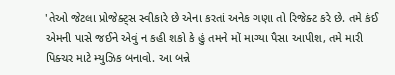'તેઓ જેટલા પ્રોજેક્ટ્સ સ્વીકારે છે એના કરતાં અનેક ગણા તો રિજેક્ટ કરે છે. તમે કંઈ એમની પાસે જઈને એવું ન કહી શકો કે હું તમને મોં માગ્યા પૈસા આપીશ, તમે મારી પિક્ચર માટે મ્યુઝિક બનાવો. આ બન્ને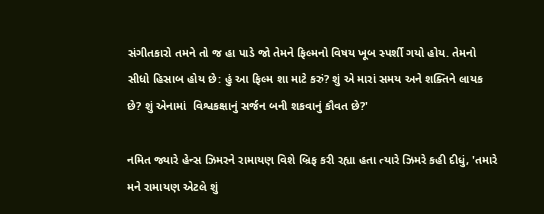સંગીતકારો તમને તો જ હા પાડે જો તેમને ફિલ્મનો વિષય ખૂબ સ્પર્શી ગયો હોય. તેમનો સીધો હિસાબ હોય છે: હું આ ફિલ્મ શા માટે કરું? શું એ મારાં સમય અને શક્તિને લાયક છે? શું એનામાં  વિશ્વકક્ષાનું સર્જન બની શકવાનું કૌવત છે?'

નમિત જ્યારે હેન્સ ઝિમરને રામાયણ વિશે બ્રિફ કરી રહ્યા હતા ત્યારે ઝિમરે કહી દીધું, 'તમારે મને રામાયણ એટલે શું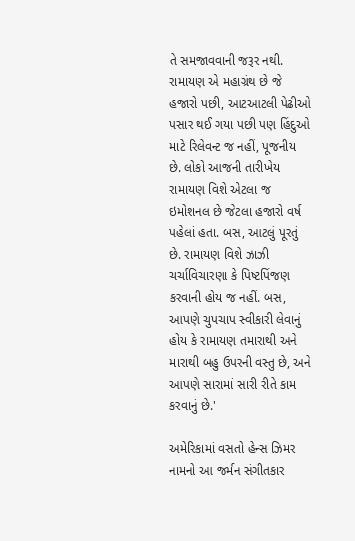તે સમજાવવાની જરૂર નથી. રામાયણ એ મહાગ્રંથ છે જે હજારો પછી, આટઆટલી પેઢીઓ પસાર થઈ ગયા પછી પણ હિંદુઓ માટે રિલેવન્ટ જ નહીં, પૂજનીય છે. લોકો આજની તારીખેય રામાયણ વિશે એટલા જ ઇમોશનલ છે જેટલા હજારો વર્ષ પહેલાં હતા. બસ, આટલું પૂરતું છે. રામાયણ વિશે ઝાઝી ચર્ચાવિચારણા કે પિષ્ટપિંજણ કરવાની હોય જ નહીં. બસ, આપણે ચુપચાપ સ્વીકારી લેવાનું હોય કે રામાયણ તમારાથી અને મારાથી બહુ ઉપરની વસ્તુ છે, અને આપણે સારામાં સારી રીતે કામ કરવાનું છે.'

અમેરિકામાં વસતો હેન્સ ઝિમર નામનો આ જર્મન સંગીતકાર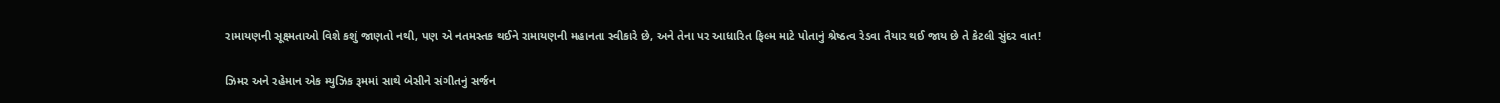રામાયણની સૂક્ષ્મતાઓ વિશે કશું જાણતો નથી, પણ એ નતમસ્તક થઈને રામાયણની મહાનતા સ્વીકારે છે, અને તેના પર આધારિત ફિલ્મ માટે પોતાનું શ્રેષ્ઠત્વ રેડવા તૈયાર થઈ જાય છે તે કેટલી સુંદર વાત!

ઝિમર અને રહેમાન એક મ્યુઝિક રૂમમાં સાથે બેસીને સંગીતનું સર્જન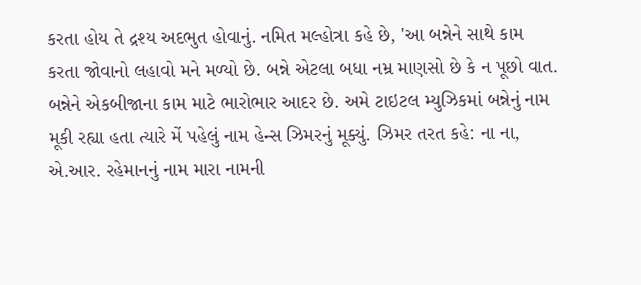કરતા હોય તે દ્રશ્ય અદભુત હોવાનું. નમિત મલ્હોત્રા કહે છે, 'આ બન્નેને સાથે કામ કરતા જોવાનો લહાવો મને મળ્યો છે. બન્ને એટલા બધા નમ્ર માણસો છે કે ન પૂછો વાત. બન્નેને એકબીજાના કામ માટે ભારોભાર આદર છે. અમે ટાઇટલ મ્યુઝિકમાં બન્નેનું નામ મૂકી રહ્યા હતા ત્યારે મેં પહેલું નામ હેન્સ ઝિમરનું મૂક્યું. ઝિમર તરત કહે: ના ના, એ.આર. રહેમાનનું નામ મારા નામની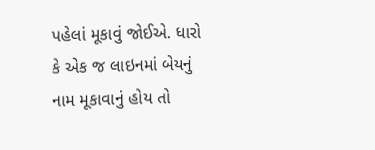પહેલાં મૂકાવું જોઈએ. ધારો કે એક જ લાઇનમાં બેયનું નામ મૂકાવાનું હોય તો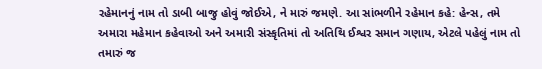રહેમાનનું નામ તો ડાબી બાજુ હોવું જોઈએ, ને મારું જમણે. આ સાંભળીને રહેમાન કહે: હેન્સ, તમે અમારા મહેમાન કહેવાઓ અને અમારી સંસ્કૃતિમાં તો અતિથિ ઈશ્વર સમાન ગણાય, એટલે પહેલું નામ તો તમારું જ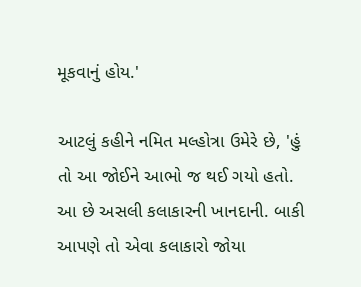મૂકવાનું હોય.'

આટલું કહીને નમિત મલ્હોત્રા ઉમેરે છે, 'હું તો આ જોઈને આભો જ થઈ ગયો હતો. આ છે અસલી કલાકારની ખાનદાની. બાકી આપણે તો એવા કલાકારો જોયા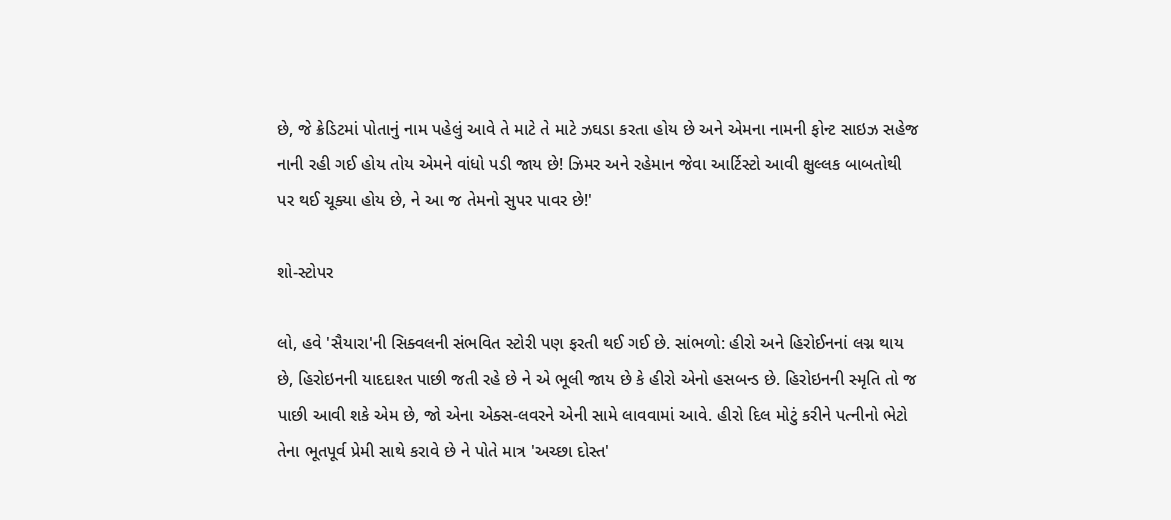છે, જે ક્રેડિટમાં પોતાનું નામ પહેલું આવે તે માટે તે માટે ઝઘડા કરતા હોય છે અને એમના નામની ફોન્ટ સાઇઝ સહેજ નાની રહી ગઈ હોય તોય એમને વાંધો પડી જાય છે! ઝિમર અને રહેમાન જેવા આર્ટિસ્ટો આવી ક્ષુલ્લક બાબતોથી પર થઈ ચૂક્યા હોય છે, ને આ જ તેમનો સુપર પાવર છે!'

શો-સ્ટોપર

લો, હવે 'સૈયારા'ની સિક્વલની સંભવિત સ્ટોરી પણ ફરતી થઈ ગઈ છે. સાંભળો: હીરો અને હિરોઈનનાં લગ્ન થાય છે, હિરોઇનની યાદદાશ્ત પાછી જતી રહે છે ને એ ભૂલી જાય છે કે હીરો એનો હસબન્ડ છે. હિરોઇનની સ્મૃતિ તો જ પાછી આવી શકે એમ છે, જો એના એક્સ-લવરને એની સામે લાવવામાં આવે. હીરો દિલ મોટું કરીને પત્નીનો ભેટો તેના ભૂતપૂર્વ પ્રેમી સાથે કરાવે છે ને પોતે માત્ર 'અચ્છા દોસ્ત'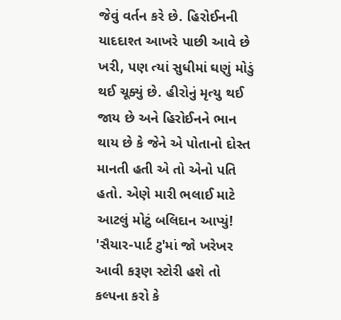જેવું વર્તન કરે છે. હિરોઈનની યાદદાશ્ત આખરે પાછી આવે છે ખરી, પણ ત્યાં સુધીમાં ઘણું મોડું થઈ ચૂક્યું છે. હીરોનું મૃત્યુ થઈ જાય છે અને હિરોઈનને ભાન થાય છે કે જેને એ પોતાનો દોસ્ત માનતી હતી એ તો એનો પતિ હતો. એણે મારી ભલાઈ માટે આટલું મોટું બલિદાન આપ્યું! 'સૈયાર-પાર્ટ ટુ'માં જો ખરેખર આવી કરૂણ સ્ટોરી હશે તો કલ્પના કરો કે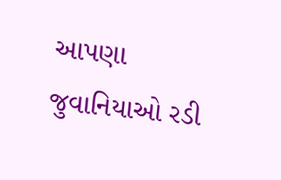આપણા જુવાનિયાઓ રડી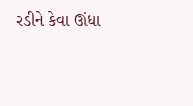રડીને કેવા ઊંધા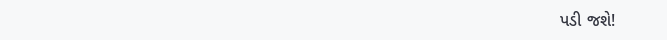પડી જશે!